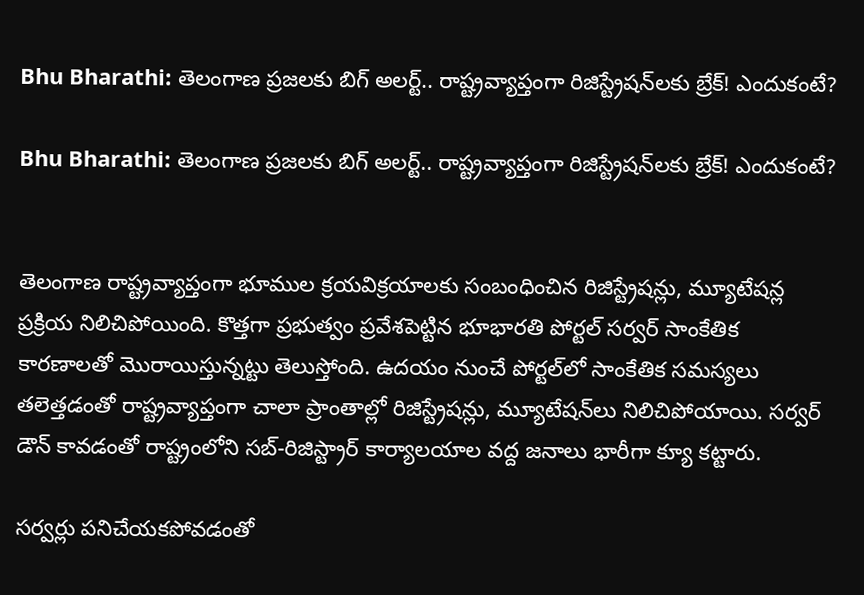Bhu Bharathi: తెలంగాణ ప్రజలకు బిగ్‌ అలర్ట్.. రాష్ట్రవ్యాప్తంగా రిజిస్ట్రేషన్‌లకు బ్రేక్‌! ఎందుకంటే?

Bhu Bharathi: తెలంగాణ ప్రజలకు బిగ్‌ అలర్ట్.. రాష్ట్రవ్యాప్తంగా రిజిస్ట్రేషన్‌లకు బ్రేక్‌! ఎందుకంటే?


తెలంగాణ రాష్ట్రవ్యాప్తంగా భూముల క్రయవిక్రయాలకు సంబంధించిన రిజిస్ట్రేషన్లు, మ్యూటేషన్ల ప్రక్రియ నిలిచిపోయింది. కొత్తగా ప్రభుత్వం ప్రవేశపెట్టిన భూభారతి పోర్టల్ సర్వర్ సాంకేతిక కారణాలతో మొరాయిస్తున్నట్టు తెలుస్తోంది. ఉదయం నుంచే పోర్టల్‌లో సాంకేతిక సమస్యలు తలెత్తడంతో రాష్ట్రవ్యాప్తంగా చాలా ప్రాంతాల్లో రిజిస్ట్రేషన్లు, మ్యూటేషన్‌లు నిలిచిపోయాయి. సర్వర్ డౌన్ కావడంతో రాష్ట్రంలోని సబ్-రిజిస్ట్రార్ కార్యాలయాల వద్ద జనాలు భారీగా క్యూ కట్టారు.

సర్వర్లు పనిచేయకపోవడంతో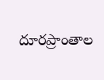దూరప్రాంతాల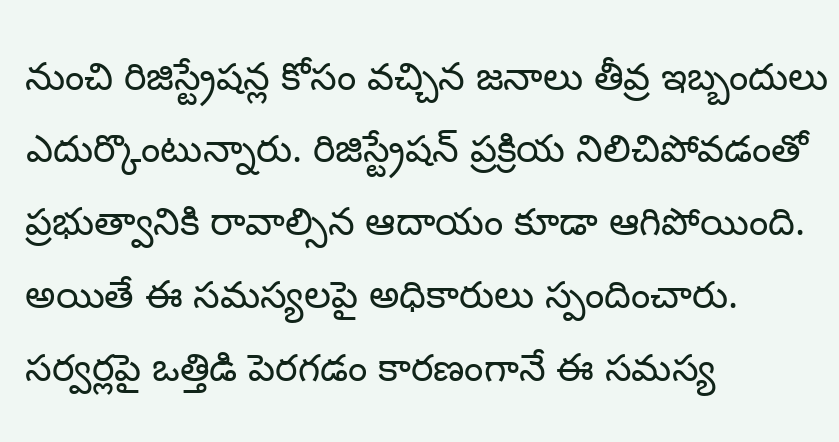నుంచి రిజిస్ట్రేషన్ల కోసం వచ్చిన జనాలు తీవ్ర ఇబ్బందులు ఎదుర్కొంటున్నారు. రిజిస్ట్రేషన్‌ ప్రక్రియ నిలిచిపోవడంతో ప్రభుత్వానికి రావాల్సిన ఆదాయం కూడా ఆగిపోయింది. అయితే ఈ సమస్యలపై అధికారులు స్పందించారు. సర్వర్లపై ఒత్తిడి పెరగడం కారణంగానే ఈ సమస్య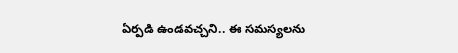ఏర్పడి ఉండవచ్చని.. ఈ సమస్యలను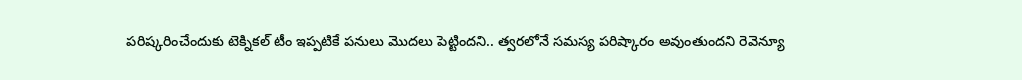పరిష్కరించేందుకు టెక్నికల్ టీం ఇప్పటికే పనులు మొదలు పెట్టిందని.. త్వరలోనే సమస్య పరిష్కారం అవుంతుందని రెవెన్యూ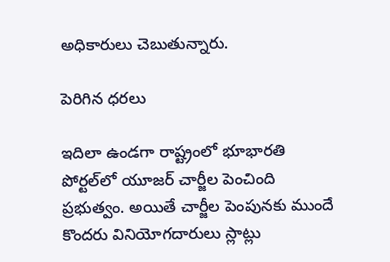అధికారులు చెబుతున్నారు.

పెరిగిన ధరలు

ఇదిలా ఉండగా రాష్ట్రంలో భూభారతి పోర్టల్‌లో యూజర్‌ చార్జీల పెంచింది ప్రభుత్వం. అయితే చార్జీల పెంపునకు ముందే కొందరు వినియోగదారులు స్లాట్లు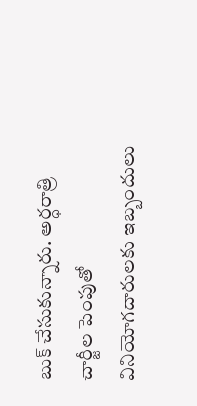బుక్‌ చేసుకున్నారు. అర్ధరాత్రి చార్జీల పెంపుతో వినియోగదారులకు ఇబ్బందులు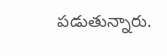పడుతున్నారు.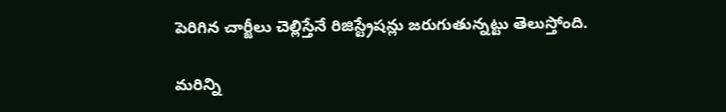పెరిగిన చార్జీలు చెల్లిస్తేనే రిజిస్ట్రేషన్లు జరుగుతున్నట్టు తెలుస్తోంది.

మరిన్ని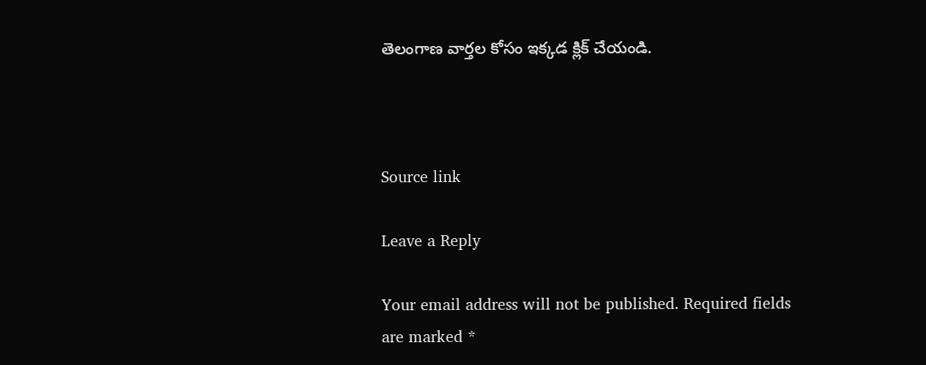తెలంగాణ వార్తల కోసం ఇక్కడ క్లిక్ చేయండి.



Source link

Leave a Reply

Your email address will not be published. Required fields are marked *